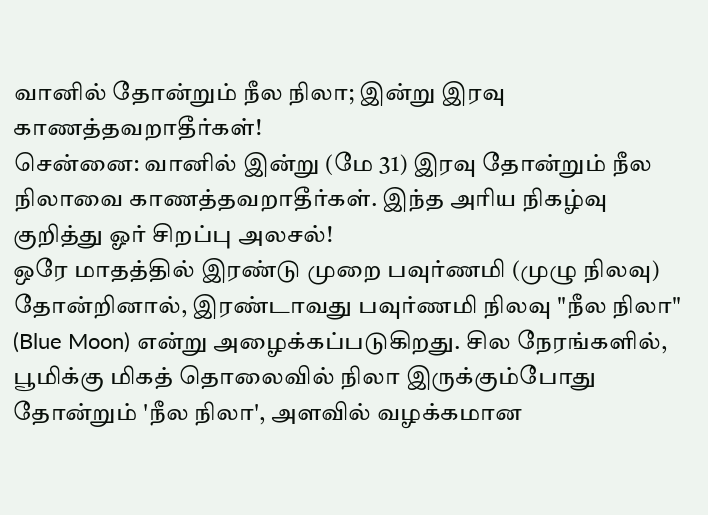வானில் தோன்றும் நீல நிலா; இன்று இரவு காணத்தவறாதீர்கள்!
சென்னை: வானில் இன்று (மே 31) இரவு தோன்றும் நீல நிலாவை காணத்தவறாதீர்கள். இந்த அரிய நிகழ்வு குறித்து ஓர் சிறப்பு அலசல்!
ஒரே மாதத்தில் இரண்டு முறை பவுர்ணமி (முழு நிலவு) தோன்றினால், இரண்டாவது பவுர்ணமி நிலவு "நீல நிலா" (Blue Moon) என்று அழைக்கப்படுகிறது. சில நேரங்களில், பூமிக்கு மிகத் தொலைவில் நிலா இருக்கும்போது தோன்றும் 'நீல நிலா', அளவில் வழக்கமான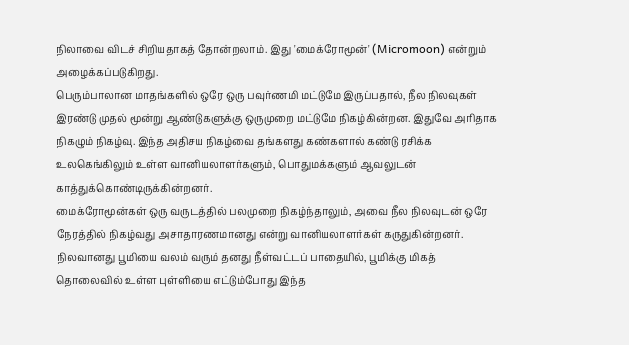நிலாவை விடச் சிறியதாகத் தோன்றலாம். இது 'மைக்ரோமூன்' (Micromoon) என்றும் அழைக்கப்படுகிறது.
பெரும்பாலான மாதங்களில் ஒரே ஒரு பவுர்ணமி மட்டுமே இருப்பதால், நீல நிலவுகள் இரண்டு முதல் மூன்று ஆண்டுகளுக்கு ஒருமுறை மட்டுமே நிகழ்கின்றன. இதுவே அரிதாக நிகழும் நிகழ்வு. இந்த அதிசய நிகழ்வை தங்களது கண்களால் கண்டு ரசிக்க உலகெங்கிலும் உள்ள வானியலாளர்களும், பொதுமக்களும் ஆவலுடன் காத்துக்கொண்டிருக்கின்றனர்.
மைக்ரோமூன்கள் ஒரு வருடத்தில் பலமுறை நிகழ்ந்தாலும், அவை நீல நிலவுடன் ஒரே நேரத்தில் நிகழ்வது அசாதாரணமானது என்று வானியலாளர்கள் கருதுகின்றனர். நிலவானது பூமியை வலம் வரும் தனது நீள்வட்டப் பாதையில், பூமிக்கு மிகத் தொலைவில் உள்ள புள்ளியை எட்டும்போது இந்த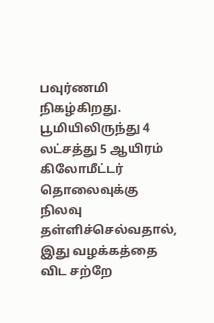பவுர்ணமி நிகழ்கிறது. பூமியிலிருந்து 4 லட்சத்து 5 ஆயிரம் கிலோமீட்டர் தொலைவுக்கு நிலவு தள்ளிச்செல்வதால், இது வழக்கத்தை விட சற்றே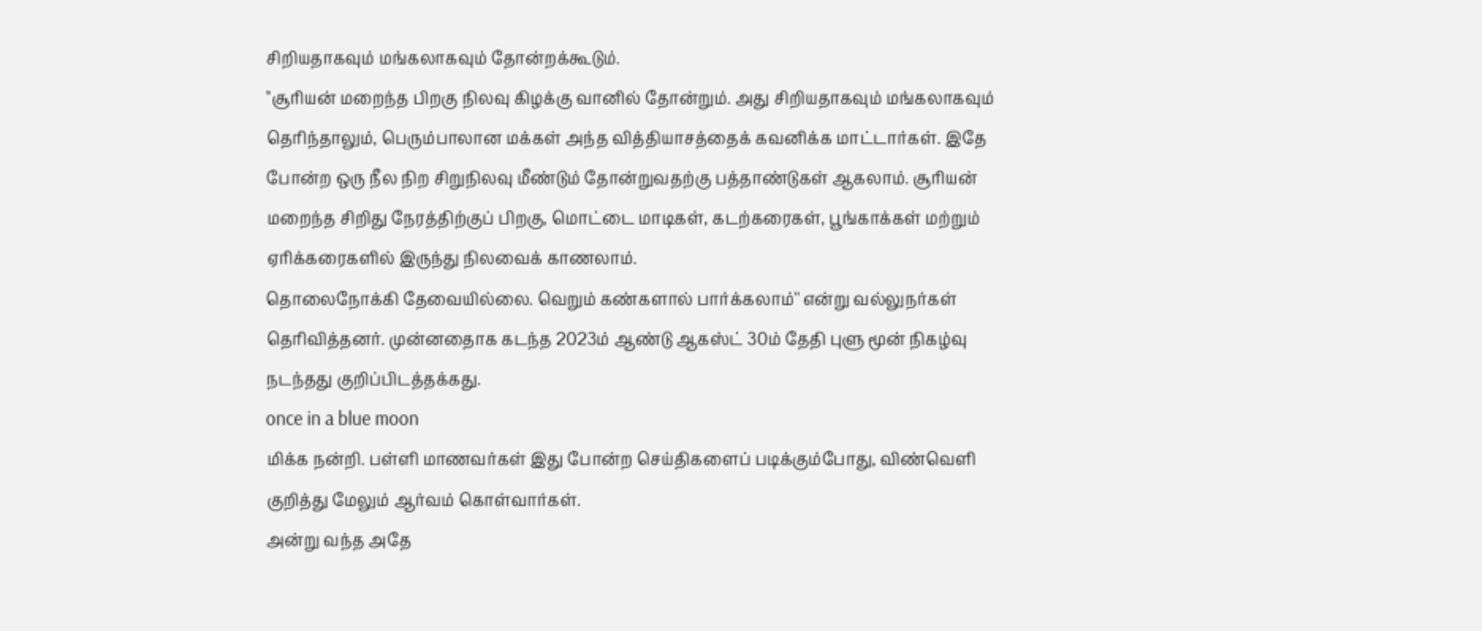சிறியதாகவும் மங்கலாகவும் தோன்றக்கூடும்.
''சூரியன் மறைந்த பிறகு நிலவு கிழக்கு வானில் தோன்றும். அது சிறியதாகவும் மங்கலாகவும் தெரிந்தாலும், பெரும்பாலான மக்கள் அந்த வித்தியாசத்தைக் கவனிக்க மாட்டார்கள். இதே போன்ற ஒரு நீல நிற சிறுநிலவு மீண்டும் தோன்றுவதற்கு பத்தாண்டுகள் ஆகலாம். சூரியன் மறைந்த சிறிது நேரத்திற்குப் பிறகு, மொட்டை மாடிகள், கடற்கரைகள், பூங்காக்கள் மற்றும் ஏரிக்கரைகளில் இருந்து நிலவைக் காணலாம்.
தொலைநோக்கி தேவையில்லை. வெறும் கண்களால் பார்க்கலாம்'' என்று வல்லுநர்கள் தெரிவித்தனர். முன்னதைாக கடந்த 2023ம் ஆண்டு ஆகஸ்ட் 30ம் தேதி புளு மூன் நிகழ்வு நடந்தது குறிப்பிடத்தக்கது.
once in a blue moon
மிக்க நன்றி. பள்ளி மாணவர்கள் இது போன்ற செய்திகளைப் படிக்கும்போது, விண்வெளி குறித்து மேலும் ஆர்வம் கொள்வார்கள்.
அன்று வந்த அதே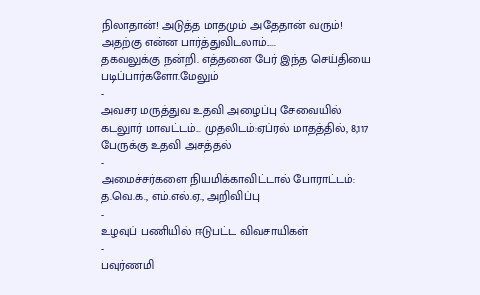நிலாதான்! அடுத்த மாதமும் அதேதான் வரும்!
அதற்கு என்ன பார்த்துவிடலாம்.....
தகவலுக்கு நன்றி. எத்தனை பேர் இந்த செய்தியை படிப்பார்களோ.மேலும்
-
அவசர மருத்துவ உதவி அழைப்பு சேவையில் கடலுார் மாவட்டம்... முதலிடம்:ஏப்ரல் மாதத்தில், 8,117 பேருக்கு உதவி அசத்தல்
-
அமைச்சர்களை நியமிக்காவிட்டால் போராட்டம்: த.வெ.க., எம்.எல்.ஏ., அறிவிப்பு
-
உழவுப் பணியில் ஈடுபட்ட விவசாயிகள்
-
பவுர்ணமி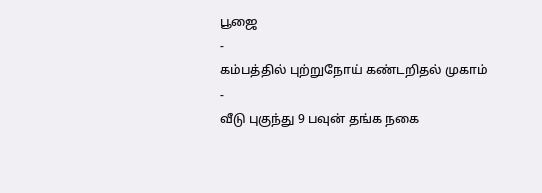பூஜை
-
கம்பத்தில் புற்றுநோய் கண்டறிதல் முகாம்
-
வீடு புகுந்து 9 பவுன் தங்க நகை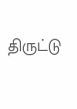திருட்டு